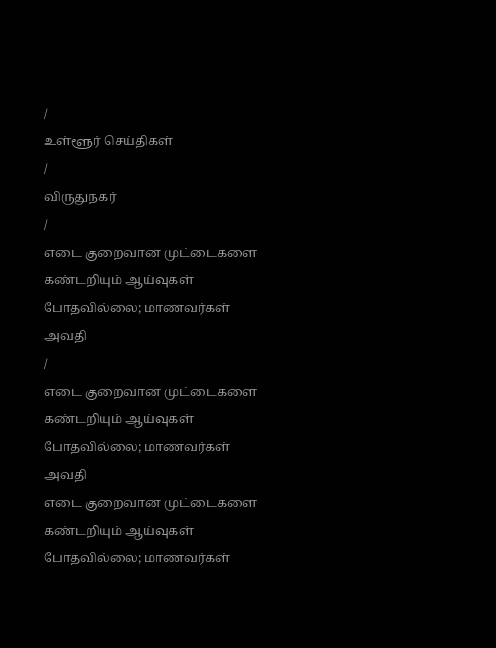/
உள்ளூர் செய்திகள்
/
விருதுநகர்
/
எடை குறைவான முட்டைகளை கண்டறியும் ஆய்வுகள் போதவில்லை; மாணவர்கள் அவதி
/
எடை குறைவான முட்டைகளை கண்டறியும் ஆய்வுகள் போதவில்லை; மாணவர்கள் அவதி
எடை குறைவான முட்டைகளை கண்டறியும் ஆய்வுகள் போதவில்லை; மாணவர்கள்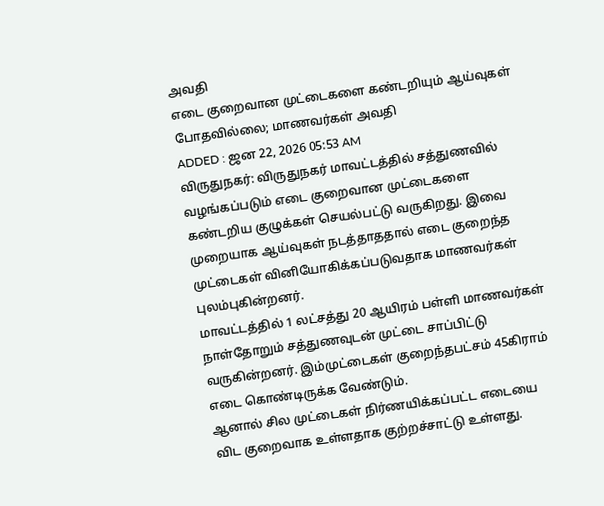அவதி
எடை குறைவான முட்டைகளை கண்டறியும் ஆய்வுகள் போதவில்லை; மாணவர்கள் அவதி
ADDED : ஜன 22, 2026 05:53 AM
விருதுநகர்: விருதுநகர் மாவட்டத்தில் சத்துணவில் வழங்கப்படும் எடை குறைவான முட்டைகளை கண்டறிய குழுக்கள் செயல்பட்டு வருகிறது. இவை முறையாக ஆய்வுகள் நடத்தாததால் எடை குறைந்த முட்டைகள் வினியோகிக்கப்படுவதாக மாணவர்கள் புலம்புகின்றனர்.
மாவட்டத்தில் 1 லட்சத்து 20 ஆயிரம் பள்ளி மாணவர்கள் நாள்தோறும் சத்துணவுடன் முட்டை சாப்பிட்டு வருகின்றனர். இம்முட்டைகள் குறைந்தபட்சம் 45கிராம் எடை கொண்டிருக்க வேண்டும்.
ஆனால் சில முட்டைகள் நிர்ணயிக்கப்பட்ட எடையை விட குறைவாக உள்ளதாக குற்றச்சாட்டு உள்ளது.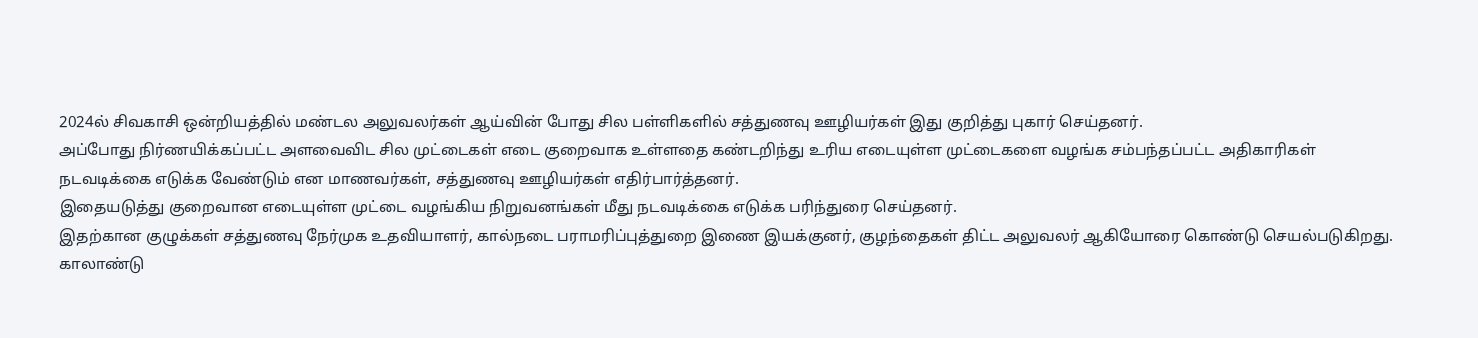2024ல் சிவகாசி ஒன்றியத்தில் மண்டல அலுவலர்கள் ஆய்வின் போது சில பள்ளிகளில் சத்துணவு ஊழியர்கள் இது குறித்து புகார் செய்தனர்.
அப்போது நிர்ணயிக்கப்பட்ட அளவைவிட சில முட்டைகள் எடை குறைவாக உள்ளதை கண்டறிந்து உரிய எடையுள்ள முட்டைகளை வழங்க சம்பந்தப்பட்ட அதிகாரிகள் நடவடிக்கை எடுக்க வேண்டும் என மாணவர்கள், சத்துணவு ஊழியர்கள் எதிர்பார்த்தனர்.
இதையடுத்து குறைவான எடையுள்ள முட்டை வழங்கிய நிறுவனங்கள் மீது நடவடிக்கை எடுக்க பரிந்துரை செய்தனர்.
இதற்கான குழுக்கள் சத்துணவு நேர்முக உதவியாளர், கால்நடை பராமரிப்புத்துறை இணை இயக்குனர், குழந்தைகள் திட்ட அலுவலர் ஆகியோரை கொண்டு செயல்படுகிறது. காலாண்டு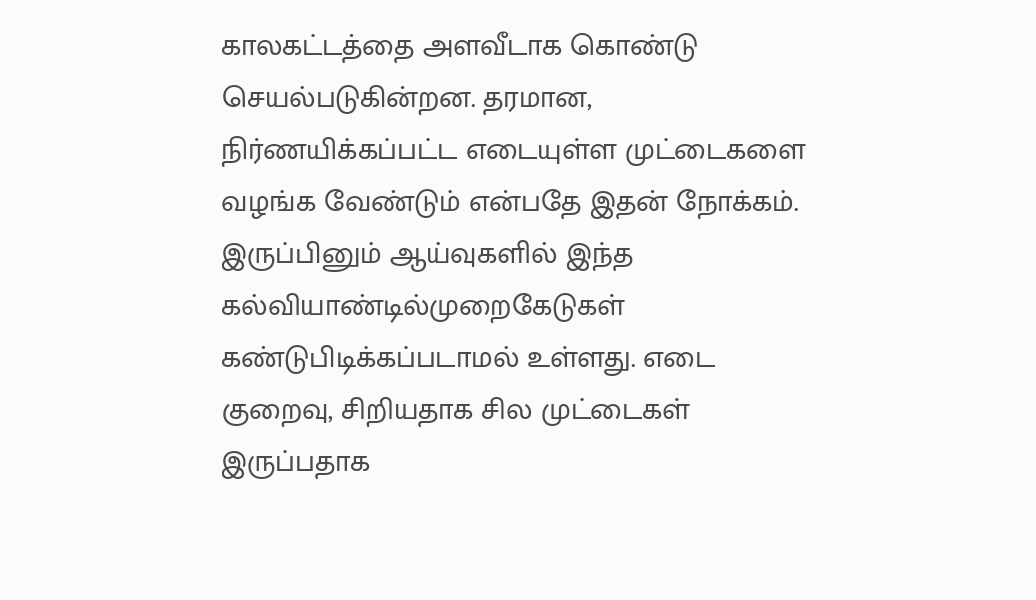காலகட்டத்தை அளவீடாக கொண்டு செயல்படுகின்றன. தரமான, நிர்ணயிக்கப்பட்ட எடையுள்ள முட்டைகளை வழங்க வேண்டும் என்பதே இதன் நோக்கம்.
இருப்பினும் ஆய்வுகளில் இந்த கல்வியாண்டில்முறைகேடுகள் கண்டுபிடிக்கப்படாமல் உள்ளது. எடை குறைவு, சிறியதாக சில முட்டைகள் இருப்பதாக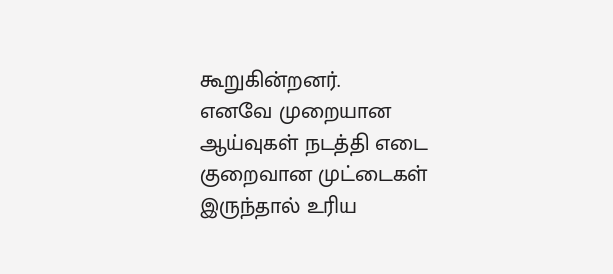கூறுகின்றனர்.
எனவே முறையான ஆய்வுகள் நடத்தி எடை குறைவான முட்டைகள் இருந்தால் உரிய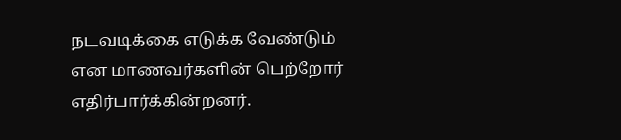நடவடிக்கை எடுக்க வேண்டும் என மாணவர்களின் பெற்றோர் எதிர்பார்க்கின்றனர்.